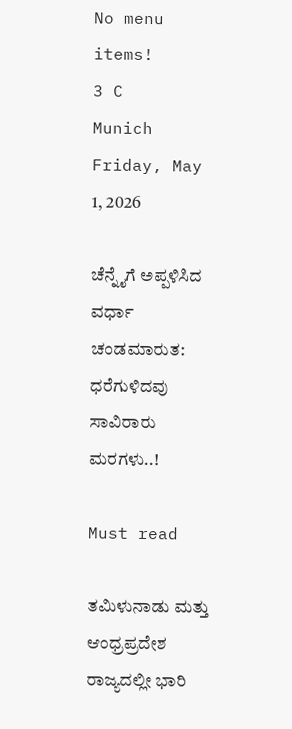No menu items!
3 C
Munich
Friday, May 1, 2026

ಚೆನ್ನೈಗೆ ಅಪ್ಪಳಿಸಿದ ವರ್ಧಾ ಚಂಡಮಾರುತ: ಧರೆಗುಳಿದವು ಸಾವಿರಾರು ಮರಗಳು..!

Must read

ತಮಿಳುನಾಡು ಮತ್ತು ಆಂಧ್ರಪ್ರದೇಶ ರಾಜ್ಯದಲ್ಲೀ ಭಾರಿ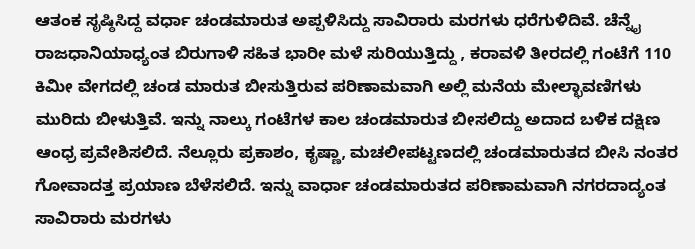ಆತಂಕ ಸೃಷ್ಠಿಸಿದ್ದ ವರ್ಧಾ ಚಂಡಮಾರುತ ಅಪ್ಪಳಿಸಿದ್ದು ಸಾವಿರಾರು ಮರಗಳು ಧರೆಗುಳಿದಿವೆ. ಚೆನ್ನೈ ರಾಜಧಾನಿಯಾಧ್ಯಂತ ಬಿರುಗಾಳಿ ಸಹಿತ ಭಾರೀ ಮಳೆ ಸುರಿಯುತ್ತಿದ್ದು , ಕರಾವಳಿ ತೀರದಲ್ಲಿ ಗಂಟೆಗೆ 110 ಕಿಮೀ ವೇಗದಲ್ಲಿ ಚಂಡ ಮಾರುತ ಬೀಸುತ್ತಿರುವ ಪರಿಣಾಮವಾಗಿ ಅಲ್ಲಿ ಮನೆಯ ಮೇಲ್ಛಾವಣಿಗಳು ಮುರಿದು ಬೀಳುತ್ತಿವೆ. ಇನ್ನು ನಾಲ್ಕು ಗಂಟೆಗಳ ಕಾಲ ಚಂಡಮಾರುತ ಬೀಸಲಿದ್ದು ಅದಾದ ಬಳಿಕ ದಕ್ಷಿಣ ಆಂಧ್ರ ಪ್ರವೇಶಿಸಲಿದೆ. ನೆಲ್ಲೂರು ಪ್ರಕಾಶಂ, ಕೃಷ್ಣಾ, ಮಚಲೀಪಟ್ಟಣದಲ್ಲಿ ಚಂಡಮಾರುತದ ಬೀಸಿ ನಂತರ ಗೋವಾದತ್ತ ಪ್ರಯಾಣ ಬೆಳೆಸಲಿದೆ. ಇನ್ನು ವಾರ್ಧಾ ಚಂಡಮಾರುತದ ಪರಿಣಾಮವಾಗಿ ನಗರದಾದ್ಯಂತ ಸಾವಿರಾರು ಮರಗಳು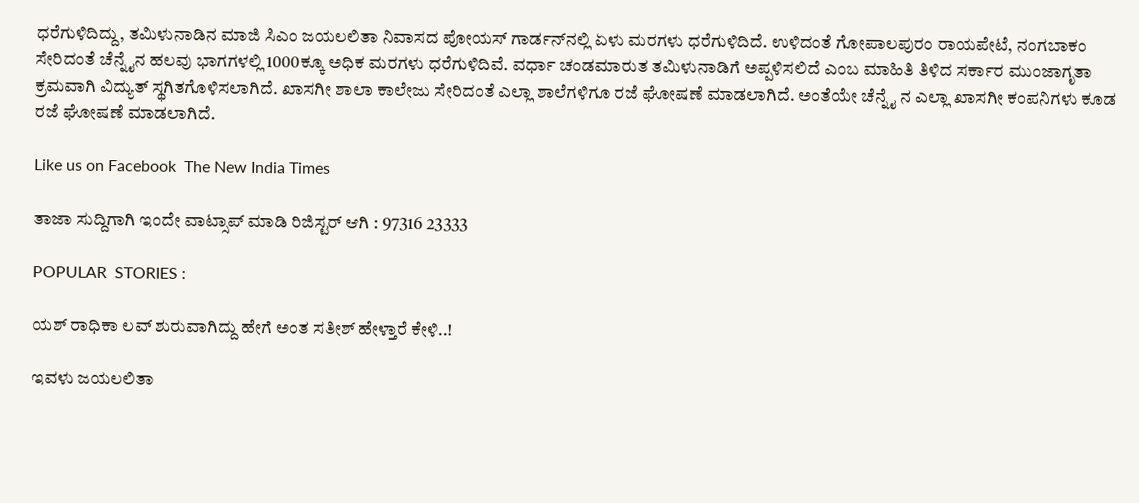ಧರೆಗುಳಿದಿದ್ದು, ತಮಿಳುನಾಡಿನ ಮಾಜಿ ಸಿಎಂ ಜಯಲಲಿತಾ ನಿವಾಸದ ಪೋಯಸ್ ಗಾರ್ಡನ್‍ನಲ್ಲಿ ಏಳು ಮರಗಳು ಧರೆಗುಳಿದಿದೆ. ಉಳಿದಂತೆ ಗೋಪಾಲಪುರಂ ರಾಯಪೇಟೆ, ನಂಗಬಾಕಂ ಸೇರಿದಂತೆ ಚೆನ್ನೈನ ಹಲವು ಭಾಗಗಳಲ್ಲಿ 1000ಕ್ಕೂ ಅಧಿಕ ಮರಗಳು ಧರೆಗುಳಿದಿವೆ. ವರ್ಧಾ ಚಂಡಮಾರುತ ತಮಿಳುನಾಡಿಗೆ ಅಪ್ಪಳಿಸಲಿದೆ ಎಂಬ ಮಾಹಿತಿ ತಿಳಿದ ಸರ್ಕಾರ ಮುಂಜಾಗೃತಾ ಕ್ರಮವಾಗಿ ವಿದ್ಯುತ್ ಸ್ಥಗಿತಗೊಳಿಸಲಾಗಿದೆ. ಖಾಸಗೀ ಶಾಲಾ ಕಾಲೇಜು ಸೇರಿದಂತೆ ಎಲ್ಲಾ ಶಾಲೆಗಳಿಗೂ ರಜೆ ಘೋಷಣೆ ಮಾಡಲಾಗಿದೆ. ಅಂತೆಯೇ ಚೆನ್ನೈ ನ ಎಲ್ಲಾ ಖಾಸಗೀ ಕಂಪನಿಗಳು ಕೂಡ ರಜೆ ಘೋಷಣೆ ಮಾಡಲಾಗಿದೆ.

Like us on Facebook  The New India Times

ತಾಜಾ ಸುದ್ದಿಗಾಗಿ ಇಂದೇ ವಾಟ್ಸಾಪ್ ಮಾಡಿ ರಿಜಿಸ್ಟರ್ ಆಗಿ : 97316 23333

POPULAR  STORIES :

ಯಶ್ ರಾಧಿಕಾ ಲವ್ ಶುರುವಾಗಿದ್ದು ಹೇಗೆ ಅಂತ ಸತೀಶ್ ಹೇಳ್ತಾರೆ ಕೇಳಿ..!

ಇವಳು ಜಯಲಲಿತಾ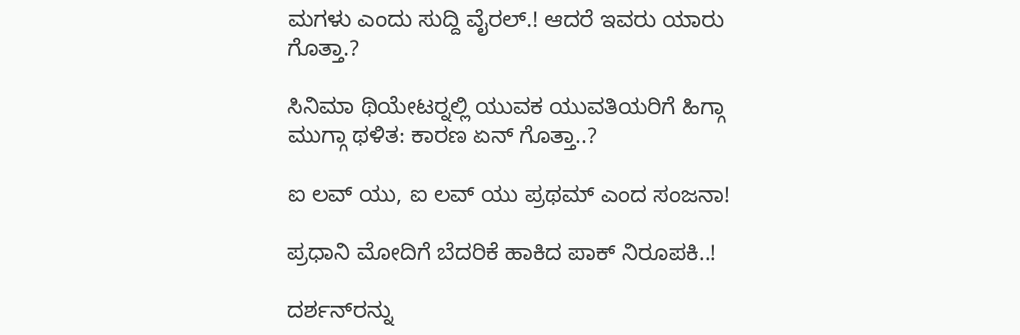ಮಗಳು ಎಂದು ಸುದ್ದಿ ವೈರಲ್.! ಆದರೆ ಇವರು ಯಾರು ಗೊತ್ತಾ.?

ಸಿನಿಮಾ ಥಿಯೇಟರ್‍ನಲ್ಲಿ ಯುವಕ ಯುವತಿಯರಿಗೆ ಹಿಗ್ಗಾ ಮುಗ್ಗಾ ಥಳಿತ: ಕಾರಣ ಏನ್ ಗೊತ್ತಾ..?

ಐ ಲವ್ ಯು, ಐ ಲವ್ ಯು ಪ್ರಥಮ್ ಎಂದ ಸಂಜನಾ!

ಪ್ರಧಾನಿ ಮೋದಿಗೆ ಬೆದರಿಕೆ ಹಾಕಿದ ಪಾಕ್ ನಿರೂಪಕಿ..!

ದರ್ಶನ್‍ರನ್ನು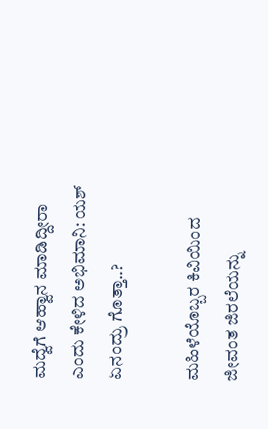ಮದ್ವೆಗೆ ಆಹ್ವಾನ ಮಾಡಿದ್ದೀರಾ ಎಂದು ಕೇಳಿದ ಅಭಿಮಾನಿ: ಯಶ್ ಏನಂದ್ರು ಗೊತ್ತಾ..?

ಮಹಿಳೆಯೊಬ್ಬರ ಕಿವಿಯಿಂದ ಜೀವಂತ ಜಿರಲೆಯನ್ನು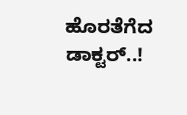ಹೊರತೆಗೆದ ಡಾಕ್ಟರ್..!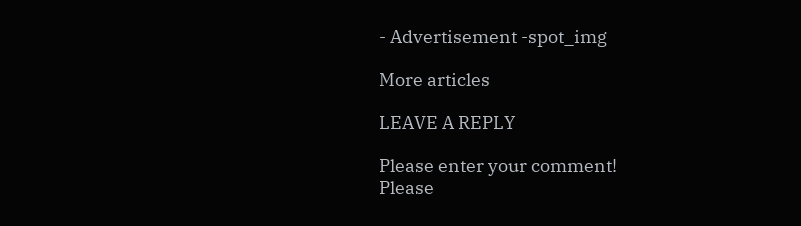- Advertisement -spot_img

More articles

LEAVE A REPLY

Please enter your comment!
Please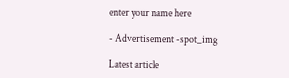enter your name here

- Advertisement -spot_img

Latest article